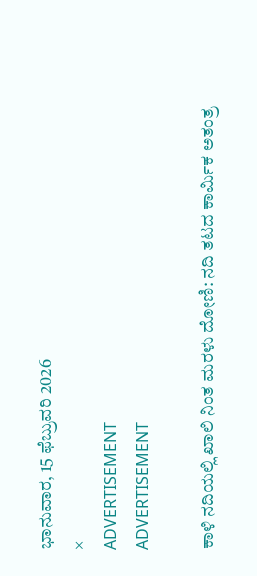ಭಾನುವಾರ, 15 ಫೆಬ್ರುವರಿ 2026
×
ADVERTISEMENT
ADVERTISEMENT

ಕಾಳಿ ನದಿಯಲ್ಲಿ ಖಾಲಿ ನಿಂತ ಮರಳು ದೋಣಿ: ನದಿ ತಟದ ಕಾರ್ಮಿಕ ಅತಂತ್ರ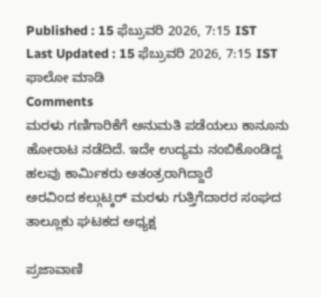Published : 15 ಫೆಬ್ರುವರಿ 2026, 7:15 IST
Last Updated : 15 ಫೆಬ್ರುವರಿ 2026, 7:15 IST
ಫಾಲೋ ಮಾಡಿ
Comments
ಮರಳು ಗಣಿಗಾರಿಕೆಗೆ ಅನುಮತಿ ಪಡೆಯಲು ಕಾನೂನು ಹೋರಾಟ ನಡೆದಿದೆ. ಇದೇ ಉದ್ಯಮ ನಂಬಿಕೊಂಡಿದ್ದ ಹಲವು ಕಾರ್ಮಿಕರು ಅತಂತ್ರರಾಗಿದ್ದಾರೆ
ಅರವಿಂದ ಕಲ್ಗುಟ್ಕರ್ ಮರಳು ಗುತ್ತಿಗೆದಾರರ ಸಂಘದ ತಾಲ್ಲೂಕು ಘಟಕದ ಅಧ್ಯಕ್ಷ

ಪ್ರಜಾವಾಣಿ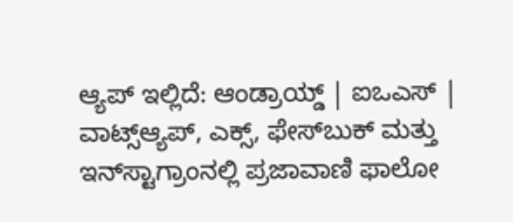ಆ್ಯಪ್ ಇಲ್ಲಿದೆ: ಆಂಡ್ರಾಯ್ಡ್ | ಐಒಎಸ್ | ವಾಟ್ಸ್ಆ್ಯಪ್, ಎಕ್ಸ್, ಫೇಸ್‌ಬುಕ್ ಮತ್ತು ಇನ್‌ಸ್ಟಾಗ್ರಾಂನಲ್ಲಿ ಪ್ರಜಾವಾಣಿ ಫಾಲೋ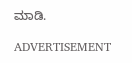ಮಾಡಿ.

ADVERTISEMENT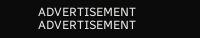ADVERTISEMENT
ADVERTISEMENT